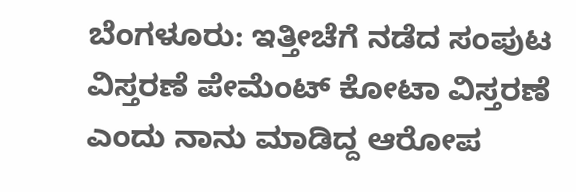ಬೆಂಗಳೂರು: ಇತ್ತೀಚೆಗೆ ನಡೆದ ಸಂಪುಟ ವಿಸ್ತರಣೆ ಪೇಮೆಂಟ್ ಕೋಟಾ ವಿಸ್ತರಣೆ ಎಂದು ನಾನು ಮಾಡಿದ್ದ ಆರೋಪ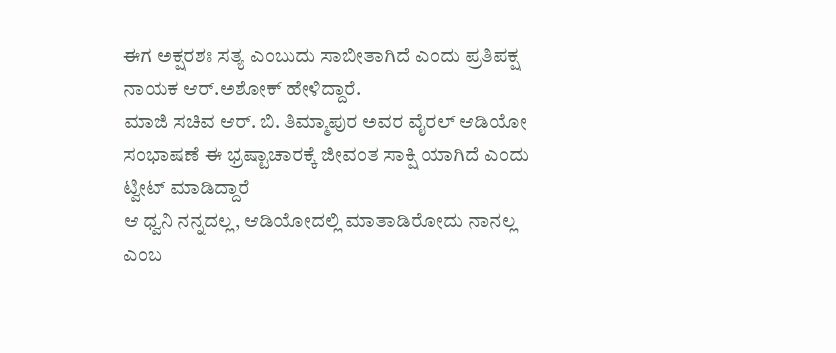ಈಗ ಅಕ್ಷರಶಃ ಸತ್ಯ ಎಂಬುದು ಸಾಬೀತಾಗಿದೆ ಎಂದು ಪ್ರತಿಪಕ್ಷ ನಾಯಕ ಆರ್.ಅಶೋಕ್ ಹೇಳಿದ್ದಾರೆ.
ಮಾಜಿ ಸಚಿವ ಆರ್. ಬಿ. ತಿಮ್ಮಾಪುರ ಅವರ ವೈರಲ್ ಆಡಿಯೋ ಸಂಭಾಷಣೆ ಈ ಭ್ರಷ್ಟಾಚಾರಕ್ಕೆ ಜೀವಂತ ಸಾಕ್ಷಿ ಯಾಗಿದೆ ಎಂದು ಟ್ವೀಟ್ ಮಾಡಿದ್ದಾರೆ
ಆ ಧ್ವನಿ ನನ್ನದಲ್ಲ, ಆಡಿಯೋದಲ್ಲಿ ಮಾತಾಡಿರೋದು ನಾನಲ್ಲ ಎಂಬ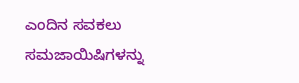ಎಂದಿನ ಸವಕಲು ಸಮಜಾಯಿಷಿಗಳನ್ನು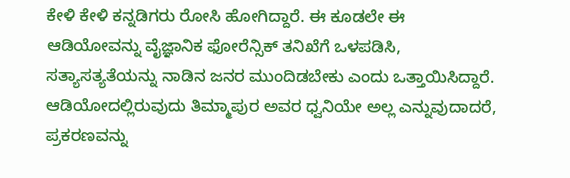ಕೇಳಿ ಕೇಳಿ ಕನ್ನಡಿಗರು ರೋಸಿ ಹೋಗಿದ್ದಾರೆ. ಈ ಕೂಡಲೇ ಈ ಆಡಿಯೋವನ್ನು ವೈಜ್ಞಾನಿಕ ಫೋರೆನ್ಸಿಕ್ ತನಿಖೆಗೆ ಒಳಪಡಿಸಿ, ಸತ್ಯಾಸತ್ಯತೆಯನ್ನು ನಾಡಿನ ಜನರ ಮುಂದಿಡಬೇಕು ಎಂದು ಒತ್ತಾಯಿಸಿದ್ದಾರೆ.
ಆಡಿಯೋದಲ್ಲಿರುವುದು ತಿಮ್ಮಾಪುರ ಅವರ ಧ್ವನಿಯೇ ಅಲ್ಲ ಎನ್ನುವುದಾದರೆ, ಪ್ರಕರಣವನ್ನು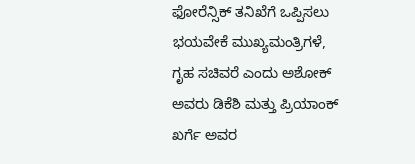ಫೋರೆನ್ಸಿಕ್ ತನಿಖೆಗೆ ಒಪ್ಪಿಸಲು ಭಯವೇಕೆ ಮುಖ್ಯಮಂತ್ರಿಗಳೆ, ಗೃಹ ಸಚಿವರೆ ಎಂದು ಅಶೋಕ್ ಅವರು ಡಿಕೆಶಿ ಮತ್ತು ಪ್ರಿಯಾಂಕ್ ಖರ್ಗೆ ಅವರ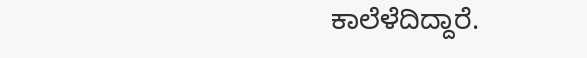ಕಾಲೆಳೆದಿದ್ದಾರೆ.